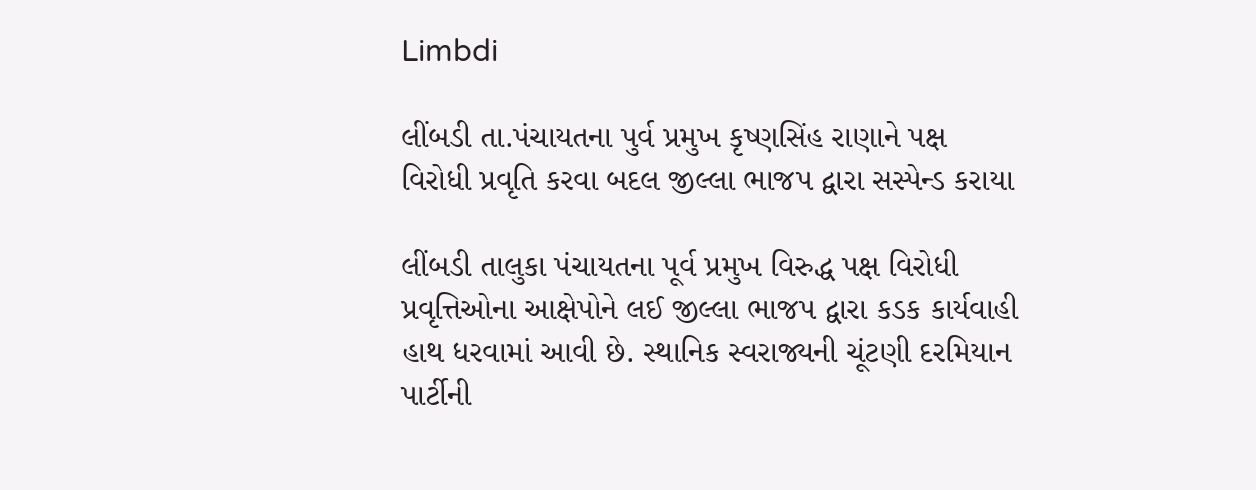Limbdi

લીંબડી તા.પંચાયતના પુર્વ પ્રમુખ કૃષ્ણસિંહ રાણાને પક્ષ વિરોધી પ્રવૃતિ કરવા બદલ જીલ્લા ભાજપ દ્વારા સસ્પેન્ડ કરાયા

લીંબડી તાલુકા પંચાયતના પૂર્વ પ્રમુખ વિરુદ્ધ પક્ષ વિરોધી પ્રવૃત્તિઓના આક્ષેપોને લઈ જીલ્લા ભાજપ દ્વારા કડક કાર્યવાહી હાથ ધરવામાં આવી છે. સ્થાનિક સ્વરાજ્યની ચૂંટણી દરમિયાન પાર્ટીની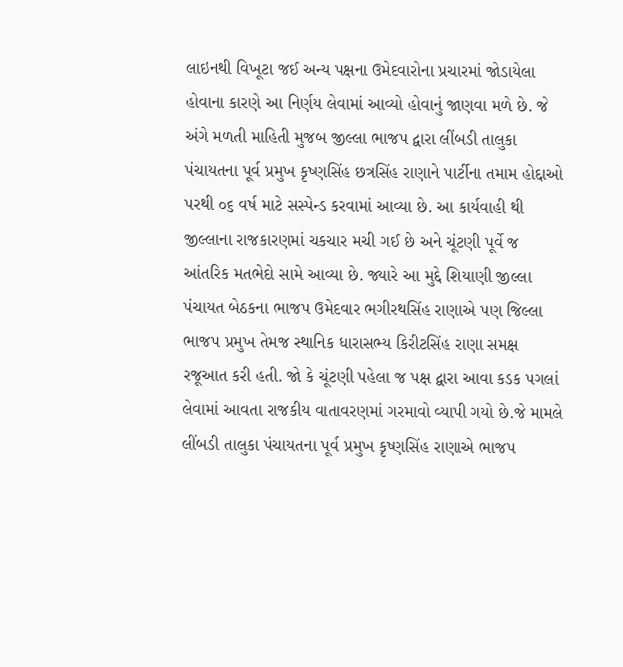લાઇનથી વિખૂટા જઈ અન્ય પક્ષના ઉમેદવારોના પ્રચારમાં જોડાયેલા હોવાના કારણે આ નિર્ણય લેવામાં આવ્યો હોવાનું જાણવા મળે છે. જે અંગે મળતી માહિતી મુજબ જીલ્લા ભાજપ દ્વારા લીંબડી તાલુકા પંચાયતના પૂર્વ પ્રમુખ કૃષ્ણસિંહ છત્રસિંહ રાણાને પાર્ટીના તમામ હોદ્દાઓ પરથી ૦૬ વર્ષ માટે સસ્પેન્ડ કરવામાં આવ્યા છે. આ કાર્યવાહી થી જીલ્લાના રાજકારણમાં ચકચાર મચી ગઈ છે અને ચૂંટણી પૂર્વે જ આંતરિક મતભેદો સામે આવ્યા છે. જ્યારે આ મુદ્દે શિયાણી જીલ્લા પંચાયત બેઠકના ભાજપ ઉમેદવાર ભગીરથસિંહ રાણાએ પણ જિલ્લા ભાજપ પ્રમુખ તેમજ સ્થાનિક ધારાસભ્ય કિરીટસિંહ રાણા સમક્ષ રજૂઆત કરી હતી. જો કે ચૂંટણી પહેલા જ પક્ષ દ્વારા આવા કડક પગલાં લેવામાં આવતા રાજકીય વાતાવરણમાં ગરમાવો વ્યાપી ગયો છે.જે મામલે લીંબડી તાલુકા પંચાયતના પૂર્વ પ્રમુખ કૃષ્ણસિંહ રાણાએ ભાજપ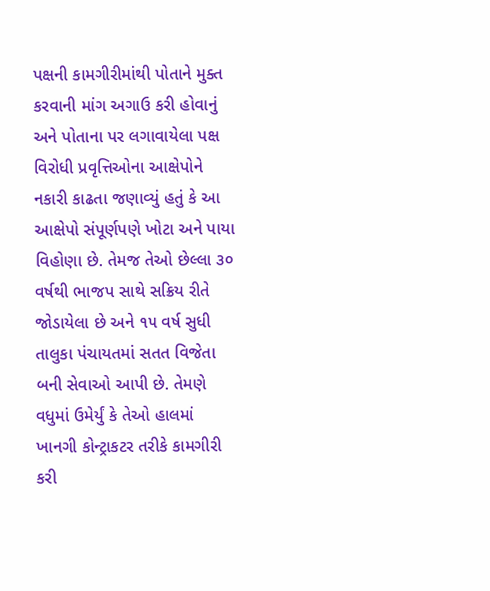પક્ષની કામગીરીમાંથી પોતાને મુક્ત કરવાની માંગ અગાઉ કરી હોવાનું અને પોતાના પર લગાવાયેલા પક્ષ વિરોધી પ્રવૃત્તિઓના આક્ષેપોને નકારી કાઢતા જણાવ્યું હતું કે આ આક્ષેપો સંપૂર્ણપણે ખોટા અને પાયા વિહોણા છે. તેમજ તેઓ છેલ્લા ૩૦ વર્ષથી ભાજપ સાથે સક્રિય રીતે જોડાયેલા છે અને ૧૫ વર્ષ સુધી તાલુકા પંચાયતમાં સતત વિજેતા બની સેવાઓ આપી છે. તેમણે વધુમાં ઉમેર્યું કે તેઓ હાલમાં ખાનગી કોન્ટ્રાકટર તરીકે કામગીરી કરી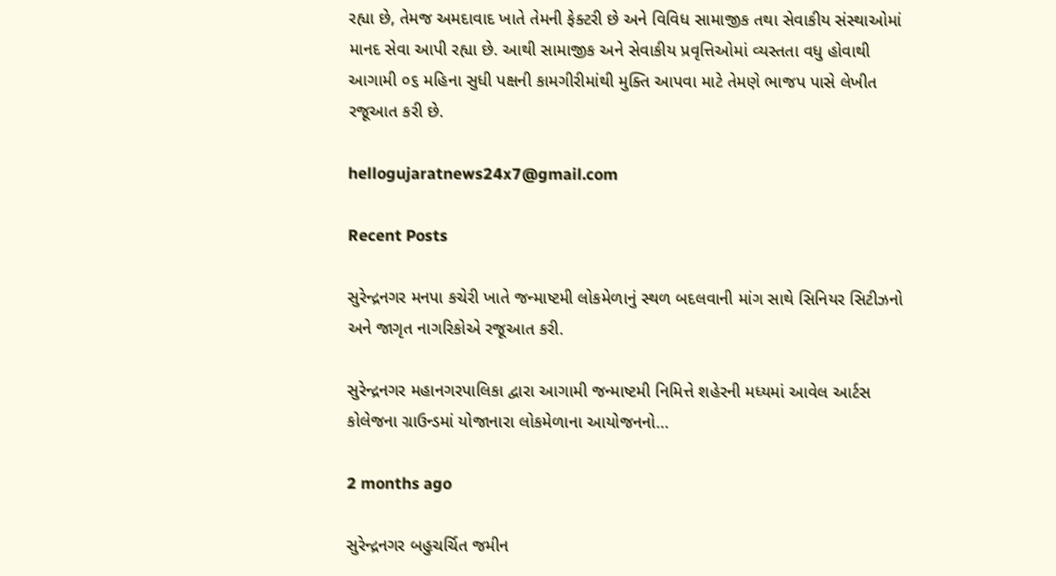રહ્યા છે, તેમજ અમદાવાદ ખાતે તેમની ફેક્ટરી છે અને વિવિધ સામાજીક તથા સેવાકીય સંસ્થાઓમાં માનદ સેવા આપી રહ્યા છે. આથી સામાજીક અને સેવાકીય પ્રવૃત્તિઓમાં વ્યસ્તતા વધુ હોવાથી આગામી ૦૬ મહિના સુધી પક્ષની કામગીરીમાંથી મુક્તિ આપવા માટે તેમણે ભાજપ પાસે લેખીત રજૂઆત કરી છે.

hellogujaratnews24x7@gmail.com

Recent Posts

સુરેન્દ્રનગર મનપા કચેરી ખાતે જન્માષ્ટમી લોકમેળાનું સ્થળ બદલવાની માંગ સાથે સિનિયર સિટીઝનો અને જાગૃત નાગરિકોએ રજૂઆત કરી.

સુરેન્દ્રનગર મહાનગરપાલિકા દ્વારા આગામી જન્માષ્ટમી નિમિત્તે શહેરની મધ્યમાં આવેલ આર્ટસ કોલેજના ગ્રાઉન્ડમાં યોજાનારા લોકમેળાના આયોજનનો…

2 months ago

સુરેન્દ્રનગર બહુચર્ચિત જમીન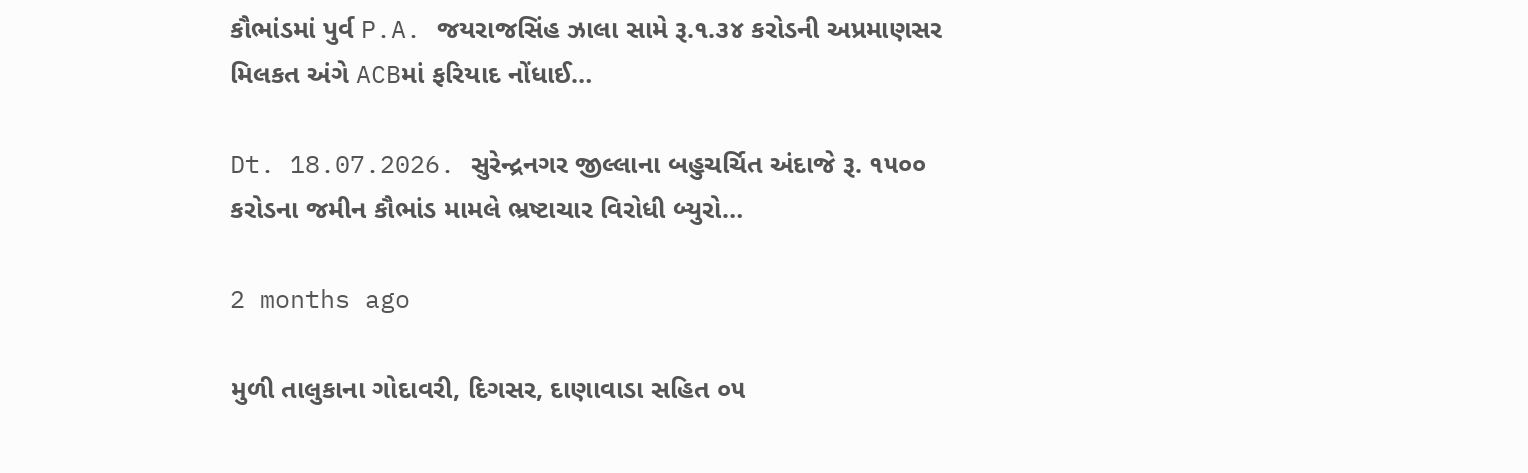કૌભાંડમાં પુર્વ P.A. જયરાજસિંહ ઝાલા સામે રૂ.૧.૩૪ કરોડની અપ્રમાણસર મિલકત અંગે ACBમાં ફરિયાદ નોંધાઈ…

Dt. 18.07.2026. સુરેન્દ્રનગર જીલ્લાના બહુચર્ચિત અંદાજે રૂ. ૧૫૦૦ કરોડના જમીન કૌભાંડ મામલે ભ્રષ્ટાચાર વિરોધી બ્યુરો…

2 months ago

મુળી તાલુકાના ગોદાવરી, દિગસર, દાણાવાડા સહિત ૦૫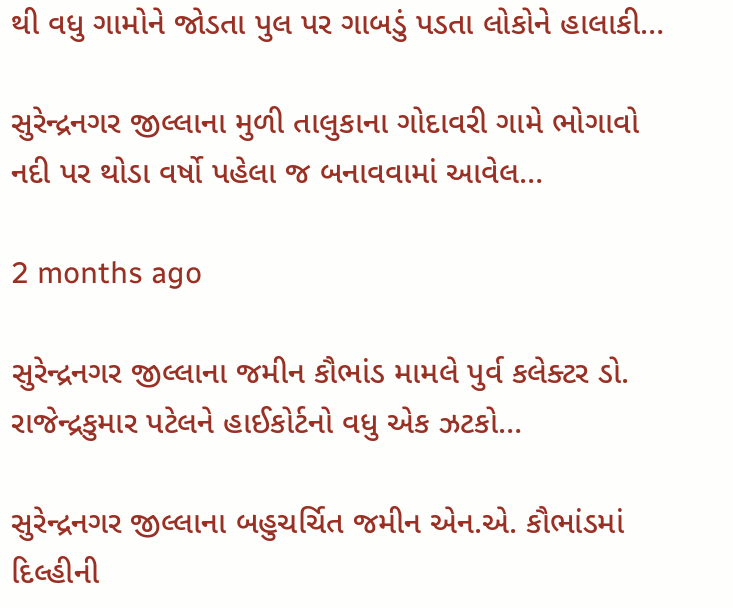થી વધુ ગામોને જોડતા પુલ પર ગાબડું પડતા લોકોને હાલાકી…

સુરેન્દ્રનગર જીલ્લાના મુળી તાલુકાના ગોદાવરી ગામે ભોગાવો નદી પર થોડા વર્ષો પહેલા જ બનાવવામાં આવેલ…

2 months ago

સુરેન્દ્રનગર જીલ્લાના જમીન કૌભાંડ મામલે પુર્વ કલેક્ટર ડો. રાજેન્દ્રકુમાર પટેલને હાઈકોર્ટનો વધુ એક ઝટકો…

સુરેન્દ્રનગર જીલ્લાના બહુચર્ચિત જમીન એન.એ. કૌભાંડમાં દિલ્હીની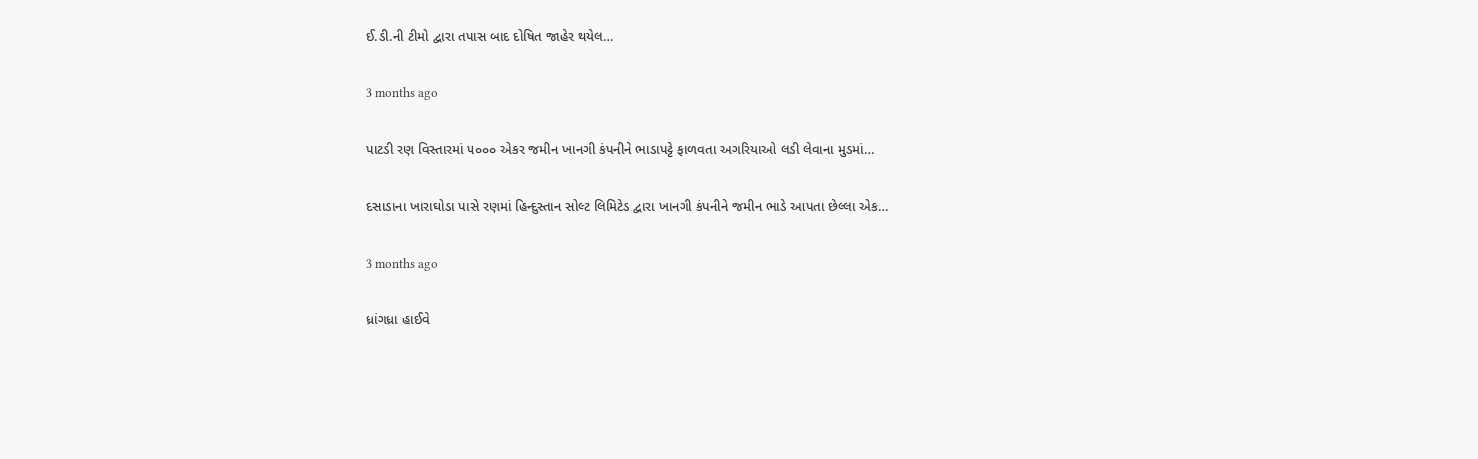ઈ.ડી.ની ટીમો દ્વારા તપાસ બાદ દોષિત જાહેર થયેલ…

3 months ago

પાટડી રણ વિસ્તારમાં ૫૦૦૦ એકર જમીન ખાનગી કંપનીને ભાડાપટ્ટે ફાળવતા અગરિયાઓ લડી લેવાના મુડમાં…

દસાડાના ખારાઘોડા પાસે રણમાં હિન્દુસ્તાન સોલ્ટ લિમિટેડ દ્વારા ખાનગી કંપનીને જમીન ભાડે આપતા છેલ્લા એક…

3 months ago

ધ્રાંગધ્રા હાઈવે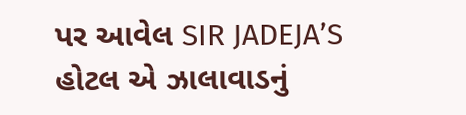પર આવેલ SIR JADEJA’S હોટલ એ ઝાલાવાડનું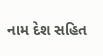નામ દેશ સહિત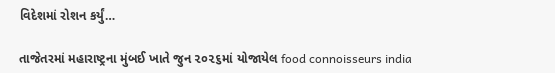વિદેશમાં રોશન કર્યું…

તાજેતરમાં મહારાષ્ટ્રના મુંબઈ ખાતે જુન ૨૦૨૬માં યોજાયેલ food connoisseurs india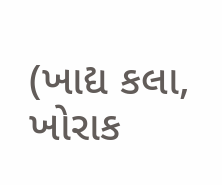(ખાદ્ય કલા, ખોરાક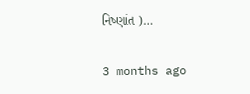નિષ્ણાંત )…

3 months ago